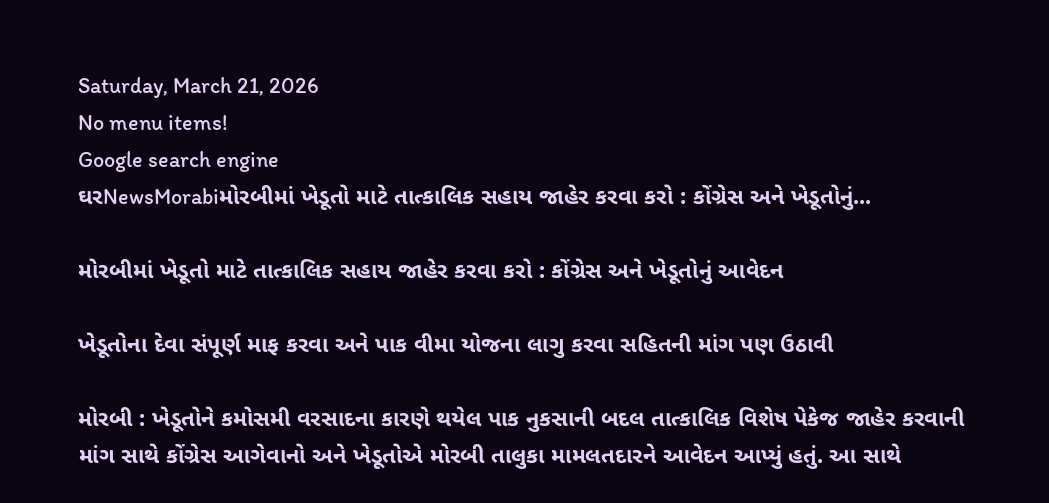Saturday, March 21, 2026
No menu items!
Google search engine
ઘરNewsMorabiમોરબીમાં ખેડૂતો માટે તાત્કાલિક સહાય જાહેર કરવા કરો : કોંગ્રેસ અને ખેડૂતોનું...

મોરબીમાં ખેડૂતો માટે તાત્કાલિક સહાય જાહેર કરવા કરો : કોંગ્રેસ અને ખેડૂતોનું આવેદન

ખેડૂતોના દેવા સંપૂર્ણ માફ કરવા અને પાક વીમા યોજના લાગુ કરવા સહિતની માંગ પણ ઉઠાવી

મોરબી : ખેડૂતોને કમોસમી વરસાદના કારણે થયેલ પાક નુકસાની બદલ તાત્કાલિક વિશેષ પેકેજ જાહેર કરવાની માંગ સાથે કોંગ્રેસ આગેવાનો અને ખેડૂતોએ મોરબી તાલુકા મામલતદારને આવેદન આપ્યું હતું. આ સાથે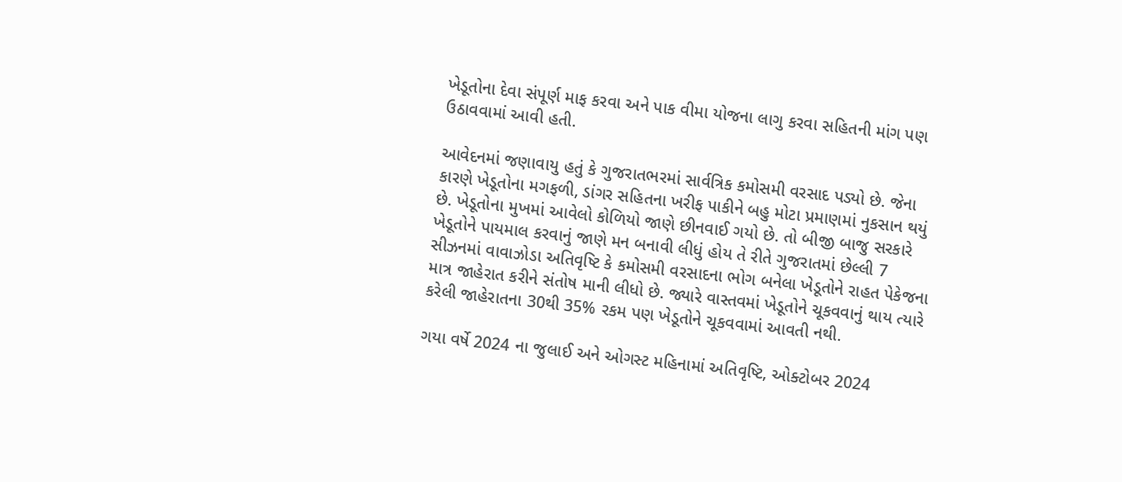ખેડૂતોના દેવા સંપૂર્ણ માફ કરવા અને પાક વીમા યોજના લાગુ કરવા સહિતની માંગ પણ ઉઠાવવામાં આવી હતી.

આવેદનમાં જણાવાયુ હતું કે ગુજરાતભરમાં સાર્વત્રિક કમોસમી વરસાદ પડ્યો છે. જેના કારણે ખેડૂતોના મગફળી, ડાંગર સહિતના ખરીફ પાકીને બહુ મોટા પ્રમાણમાં નુકસાન થયું છે. ખેડૂતોના મુખમાં આવેલો કોળિયો જાણે છીનવાઈ ગયો છે. તો બીજી બાજુ સરકારે ખેડૂતોને પાયમાલ કરવાનું જાણે મન બનાવી લીધું હોય તે રીતે ગુજરાતમાં છેલ્લી 7 સીઝનમાં વાવાઝોડા અતિવૃષ્ટિ કે કમોસમી વરસાદના ભોગ બનેલા ખેડૂતોને રાહત પેકેજના માત્ર જાહેરાત કરીને સંતોષ માની લીધો છે. જ્યારે વાસ્તવમાં ખેડૂતોને ચૂકવવાનું થાય ત્યારે કરેલી જાહેરાતના 30થી 35% રકમ પણ ખેડૂતોને ચૂકવવામાં આવતી નથી.

ગયા વર્ષે 2024 ના જુલાઈ અને ઓગસ્ટ મહિનામાં અતિવૃષ્ટિ, ઓક્ટોબર 2024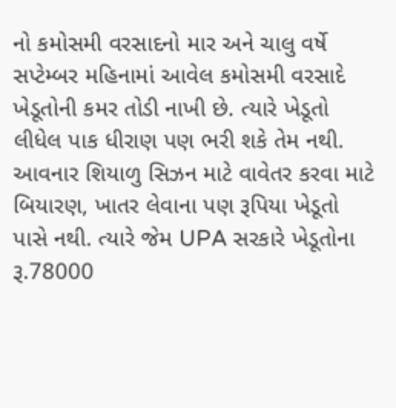નો કમોસમી વરસાદનો માર અને ચાલુ વર્ષે સપ્ટેમ્બર મહિનામાં આવેલ કમોસમી વરસાદે ખેડૂતોની કમર તોડી નાખી છે. ત્યારે ખેડૂતો લીધેલ પાક ધીરાણ પણ ભરી શકે તેમ નથી. આવનાર શિયાળુ સિઝન માટે વાવેતર કરવા માટે બિયારણ, ખાતર લેવાના પણ રૂપિયા ખેડૂતો પાસે નથી. ત્યારે જેમ UPA સરકારે ખેડૂતોના રૂ.78000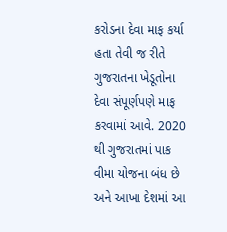કરોડના દેવા માફ કર્યા હતા તેવી જ રીતે ગુજરાતના ખેડૂતોના દેવા સંપૂર્ણપણે માફ કરવામાં આવે. 2020 થી ગુજરાતમાં પાક વીમા યોજના બંધ છે અને આખા દેશમાં આ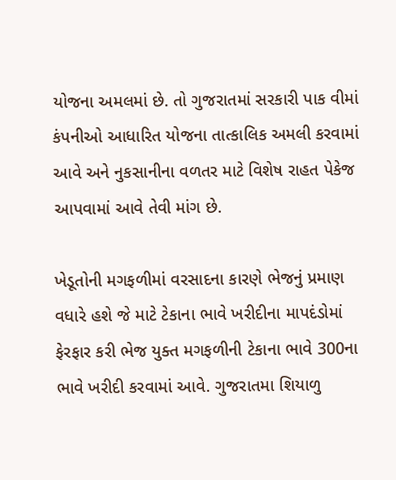યોજના અમલમાં છે. તો ગુજરાતમાં સરકારી પાક વીમાં કંપનીઓ આધારિત યોજના તાત્કાલિક અમલી કરવામાં આવે અને નુકસાનીના વળતર માટે વિશેષ રાહત પેકેજ આપવામાં આવે તેવી માંગ છે.

ખેડૂતોની મગફળીમાં વરસાદના કારણે ભેજનું પ્રમાણ વધારે હશે જે માટે ટેકાના ભાવે ખરીદીના માપદંડોમાં ફેરફાર કરી ભેજ યુક્ત મગફળીની ટેકાના ભાવે 300ના ભાવે ખરીદી કરવામાં આવે. ગુજરાતમા શિયાળુ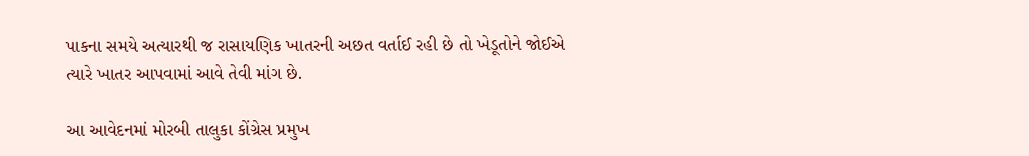પાકના સમયે અત્યારથી જ રાસાયણિક ખાતરની અછત વર્તાઈ રહી છે તો ખેડૂતોને જોઈએ ત્યારે ખાતર આપવામાં આવે તેવી માંગ છે.

આ આવેદનમાં મોરબી તાલુકા કોંગ્રેસ પ્રમુખ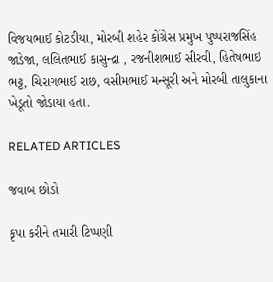વિજયભાઈ કોટડીયા, મોરબી શહેર કોંગ્રેસ પ્રમુખ પુષ્પરાજસિંહ જાડેજા, લલિતભાઈ કાસુન્દ્રા , રજનીશભાઈ સીરવી, હિતેષભાઇ ભટ્ટ, ચિરાગભાઈ રાછ, વસીમભાઈ મન્સૂરી અને મોરબી તાલુકાના ખેડૂતો જોડાયા હતા.

RELATED ARTICLES

જવાબ છોડો

કૃપા કરીને તમારી ટિપ્પણી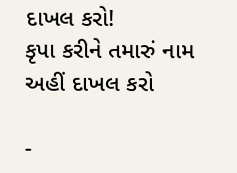દાખલ કરો!
કૃપા કરીને તમારું નામ અહીં દાખલ કરો

-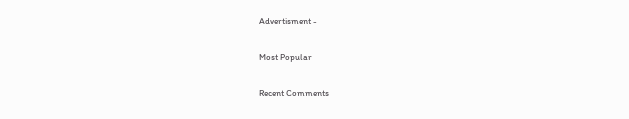Advertisment -

Most Popular

Recent Comments